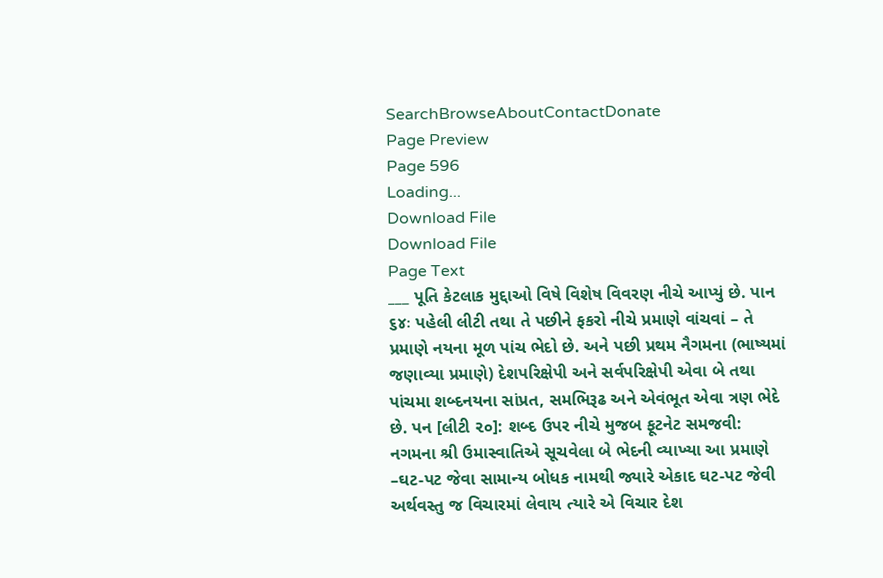SearchBrowseAboutContactDonate
Page Preview
Page 596
Loading...
Download File
Download File
Page Text
___ પૂતિ કેટલાક મુદ્દાઓ વિષે વિશેષ વિવરણ નીચે આપ્યું છે. પાન ૬૪ઃ પહેલી લીટી તથા તે પછીને ફકરો નીચે પ્રમાણે વાંચવાં – તે પ્રમાણે નયના મૂળ પાંચ ભેદો છે. અને પછી પ્રથમ નૈગમના (ભાષ્યમાં જણાવ્યા પ્રમાણે) દેશપરિક્ષેપી અને સર્વપરિક્ષેપી એવા બે તથા પાંચમા શબ્દનયના સાંપ્રત, સમભિરૂઢ અને એવંભૂત એવા ત્રણ ભેદે છે. પન [લીટી ૨૦]: શબ્દ ઉપર નીચે મુજબ ફૂટનેટ સમજવી: નગમના શ્રી ઉમાસ્વાતિએ સૂચવેલા બે ભેદની વ્યાખ્યા આ પ્રમાણે –ઘટ-પટ જેવા સામાન્ય બોધક નામથી જ્યારે એકાદ ઘટ-પટ જેવી અર્થવસ્તુ જ વિચારમાં લેવાય ત્યારે એ વિચાર દેશ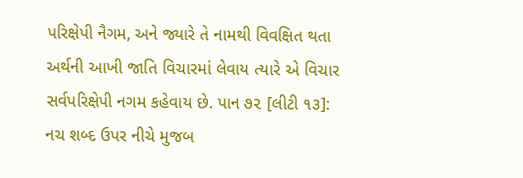પરિક્ષેપી નૈગમ, અને જ્યારે તે નામથી વિવક્ષિત થતા અર્થની આખી જાતિ વિચારમાં લેવાય ત્યારે એ વિચાર સર્વપરિક્ષેપી નગમ કહેવાય છે. પાન ૭૨ [લીટી ૧૩]: નચ શબ્દ ઉપર નીચે મુજબ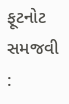ફૂટનોટ સમજવી :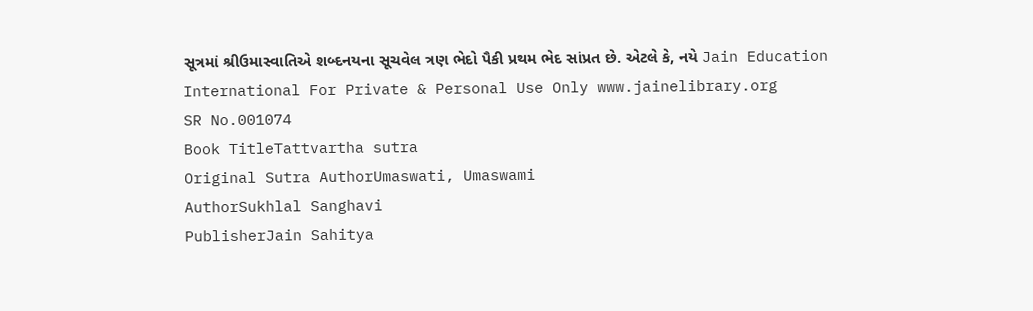સૂત્રમાં શ્રીઉમાસ્વાતિએ શબ્દનયના સૂચવેલ ત્રણ ભેદો પૈકી પ્રથમ ભેદ સાંપ્રત છે. એટલે કે, નયે Jain Education International For Private & Personal Use Only www.jainelibrary.org
SR No.001074
Book TitleTattvartha sutra
Original Sutra AuthorUmaswati, Umaswami
AuthorSukhlal Sanghavi
PublisherJain Sahitya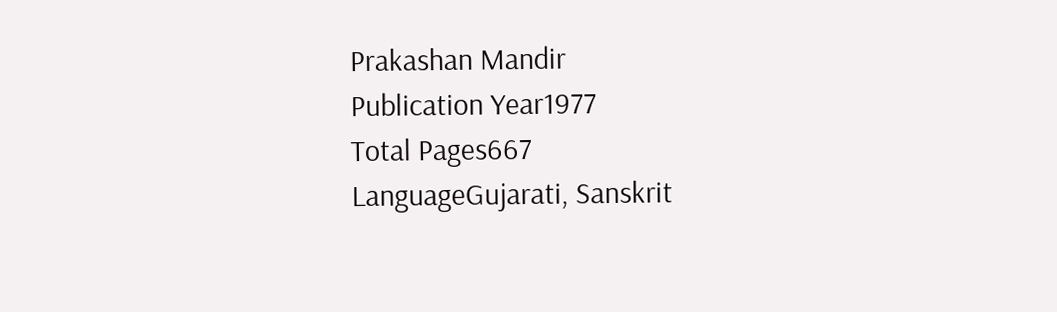Prakashan Mandir
Publication Year1977
Total Pages667
LanguageGujarati, Sanskrit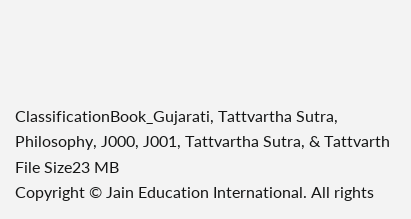ClassificationBook_Gujarati, Tattvartha Sutra, Philosophy, J000, J001, Tattvartha Sutra, & Tattvarth
File Size23 MB
Copyright © Jain Education International. All rights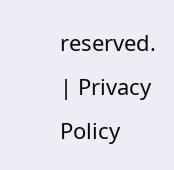reserved. | Privacy Policy